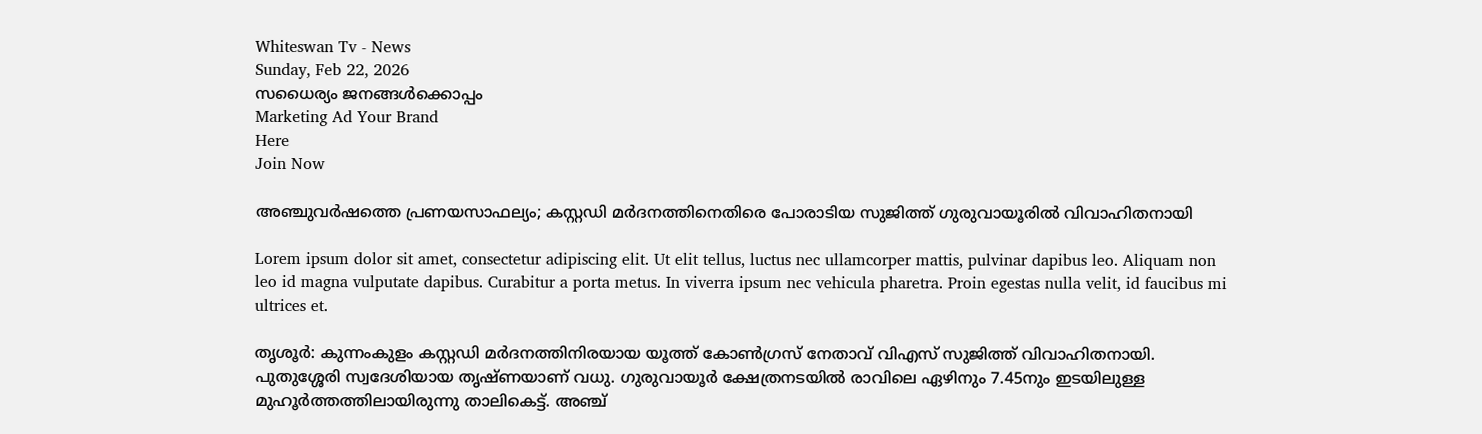Whiteswan Tv - News
Sunday, Feb 22, 2026
സധൈര്യം ജനങ്ങൾക്കൊപ്പം
Marketing Ad Your Brand
Here
Join Now

അഞ്ചുവർഷത്തെ പ്രണയസാഫല്യം; കസ്റ്റഡി മർദനത്തിനെതിരെ പോരാടിയ സുജിത്ത് ഗുരുവായൂരിൽ വിവാഹിതനായി

Lorem ipsum dolor sit amet, consectetur adipiscing elit. Ut elit tellus, luctus nec ullamcorper mattis, pulvinar dapibus leo. Aliquam non leo id magna vulputate dapibus. Curabitur a porta metus. In viverra ipsum nec vehicula pharetra. Proin egestas nulla velit, id faucibus mi ultrices et.

തൃശൂർ: കുന്നംകുളം കസ്റ്റഡി മർദനത്തിനിരയായ യൂത്ത് കോൺഗ്രസ് നേതാവ് വിഎസ് സുജിത്ത് വിവാഹിതനായി. പുതുശ്ശേരി സ്വദേശിയായ തൃഷ്ണയാണ് വധു. ഗുരുവായൂർ ക്ഷേത്രനടയിൽ രാവിലെ ഏഴിനും 7.45നും ഇടയിലുള്ള മുഹൂർത്തത്തിലായിരുന്നു താലികെട്ട്. അഞ്ച്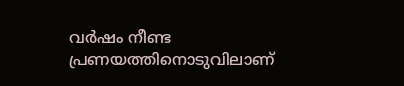വർഷം നീണ്ട പ്രണയത്തിനൊടുവിലാണ്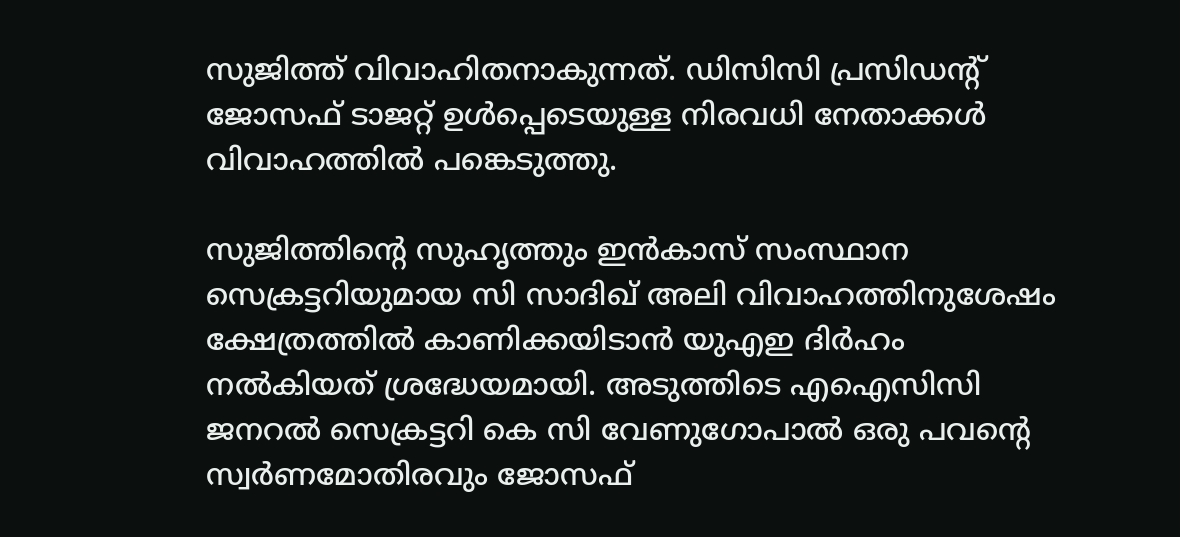സുജിത്ത് വിവാഹിതനാകുന്നത്. ഡിസിസി പ്രസിഡന്റ് ജോസഫ് ടാജറ്റ് ഉൾപ്പെടെയുള്ള നിരവധി നേതാക്കൾ വിവാഹത്തിൽ പങ്കെടുത്തു.

സുജിത്തിന്റെ സുഹൃത്തും ഇൻകാസ് സംസ്ഥാന സെക്രട്ടറിയുമായ സി സാദിഖ് അലി വിവാഹത്തിനുശേഷം ക്ഷേത്രത്തിൽ കാണിക്കയിടാൻ യുഎഇ ദിർഹം നൽകിയത് ശ്രദ്ധേയമായി. അടുത്തിടെ എഐസിസി ജനറൽ സെക്രട്ടറി കെ സി വേണുഗോപാൽ ഒരു പവന്റെ സ്വർണമോതിരവും ജോസഫ്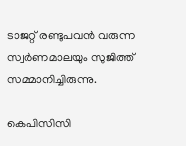ടാജറ്റ് രണ്ടുപവൻ വരുന്ന സ്വർണമാലയും സുജിത്ത് സമ്മാനിച്ചിരുന്നു.

കെപിസിസി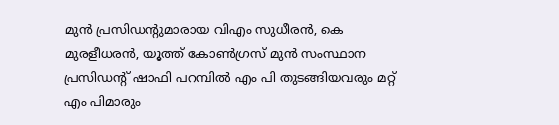മുൻ പ്രസിഡന്റുമാരായ വിഎം സുധീരൻ, കെ മുരളീധരൻ, യൂത്ത് കോൺഗ്രസ് മുൻ സംസ്ഥാന പ്രസിഡന്റ് ഷാഫി പറമ്പിൽ എം പി തുടങ്ങിയവരും മറ്റ് എം പിമാരും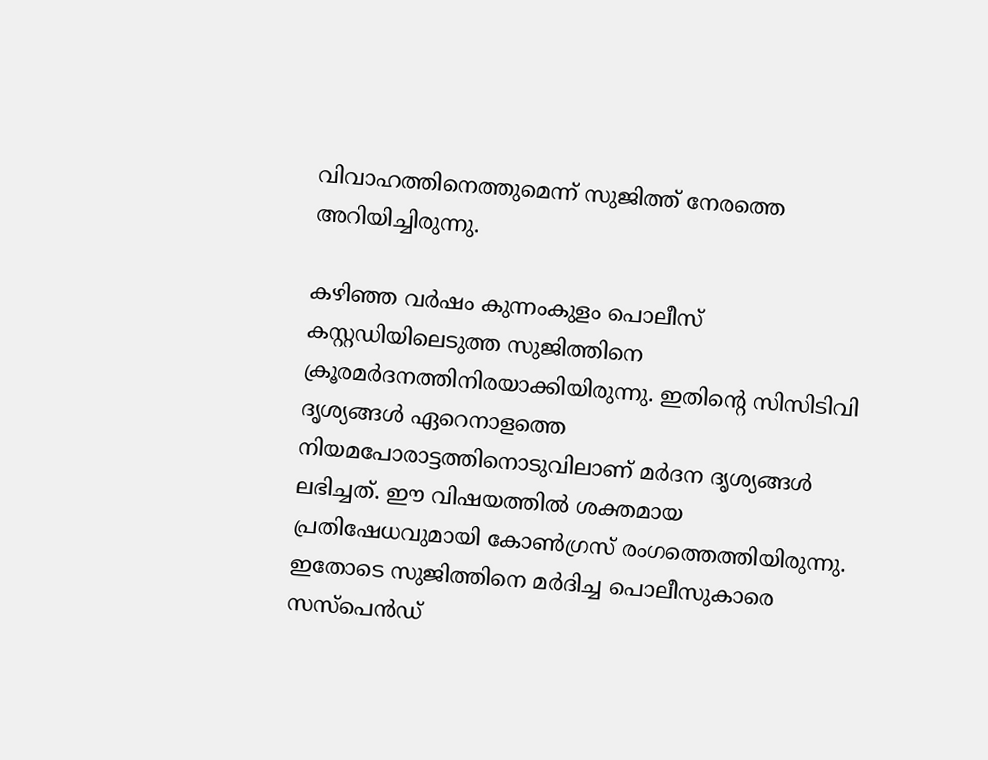വിവാഹത്തിനെത്തുമെന്ന് സുജിത്ത് നേരത്തെ അറിയിച്ചിരുന്നു.

കഴിഞ്ഞ വർഷം കുന്നംകുളം പൊലീസ് കസ്റ്റഡിയിലെടുത്ത സുജിത്തിനെ ക്രൂരമർദനത്തിനിരയാക്കിയിരുന്നു. ഇതിന്റെ സിസിടിവി ദൃശ്യങ്ങൾ ഏറെനാളത്തെ നിയമപോരാട്ടത്തിനൊടുവിലാണ് മർദന ദൃശ്യങ്ങൾ ലഭിച്ചത്. ഈ വിഷയത്തിൽ ശക്തമായ പ്രതിഷേധവുമായി കോൺഗ്രസ് രംഗത്തെത്തിയിരുന്നു. ഇതോടെ സുജിത്തിനെ മർദിച്ച പൊലീസുകാരെ സസ്‌പെൻഡ്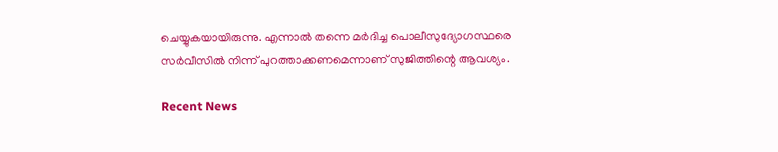ചെയ്യുകയായിരുന്നു. എന്നാൽ തന്നെ മർദിച്ച പൊലീസുദ്യോഗസ്ഥരെ സർവീസിൽ നിന്ന് പുറത്താക്കണമെന്നാണ് സുജിത്തിന്റെ ആവശ്യം.

Recent News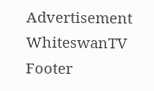Advertisement
WhiteswanTV Footer